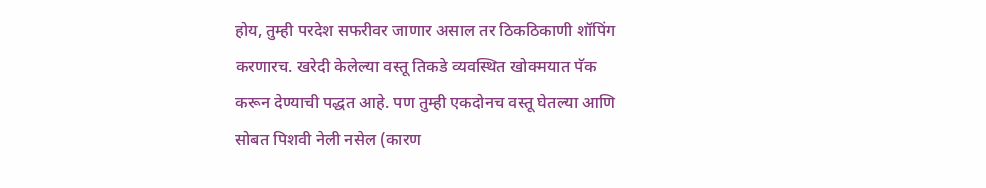होय, तुम्ही परदेश सफरीवर जाणार असाल तर ठिकठिकाणी शॉपिंग करणारच. खरेदी केलेल्या वस्तू तिकडे व्यवस्थित खोक्मयात पॅक करून देण्याची पद्धत आहे. पण तुम्ही एकदोनच वस्तू घेतल्या आणि सोबत पिशवी नेली नसेल (कारण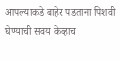आपल्याकडे बाहेर पडताना पिशवी घेण्याची सवय केव्हाच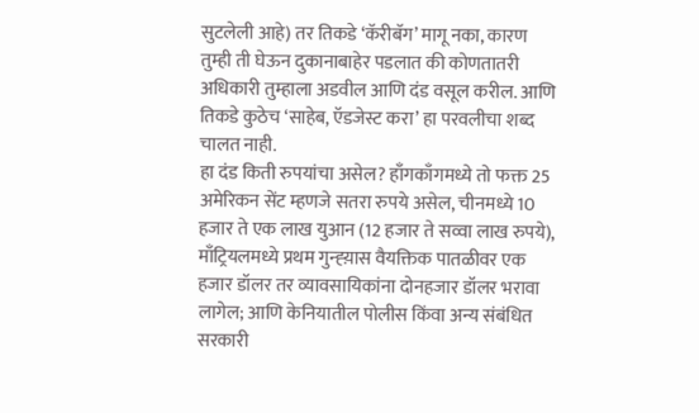सुटलेली आहे) तर तिकडे ‘कॅरीबॅग’ मागू नका, कारण तुम्ही ती घेऊन दुकानाबाहेर पडलात की कोणतातरी अधिकारी तुम्हाला अडवील आणि दंड वसूल करील. आणि तिकडे कुठेच ‘साहेब, ऍडजेस्ट करा’ हा परवलीचा शब्द चालत नाही.
हा दंड किती रुपयांचा असेल? हाँगकाँगमध्ये तो फक्त 25 अमेरिकन सेंट म्हणजे सतरा रुपये असेल, चीनमध्ये 10 हजार ते एक लाख युआन (12 हजार ते सव्वा लाख रुपये), माँट्रियलमध्ये प्रथम गुन्ह्य़ास वैयक्तिक पातळीवर एक हजार डॉलर तर व्यावसायिकांना दोनहजार डॉलर भरावा लागेल; आणि केनियातील पोलीस किंवा अन्य संबंधित सरकारी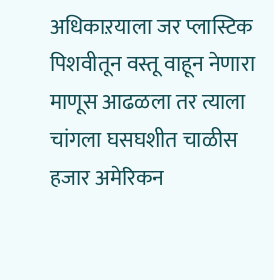अधिकाऱयाला जर प्लास्टिक पिशवीतून वस्तू वाहून नेणारा माणूस आढळला तर त्याला चांगला घसघशीत चाळीस हजार अमेरिकन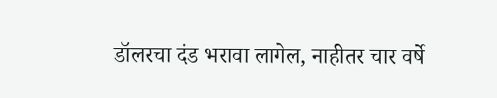डॉलरचा दंड भरावा लागेल, नाहीतर चार वर्षे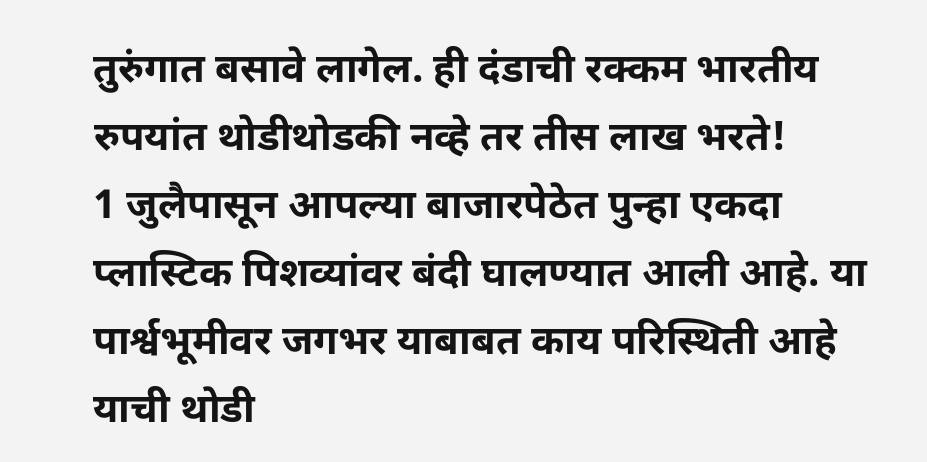तुरुंगात बसावे लागेल. ही दंडाची रक्कम भारतीय रुपयांत थोडीथोडकी नव्हे तर तीस लाख भरते!
1 जुलैपासून आपल्या बाजारपेठेत पुन्हा एकदा प्लास्टिक पिशव्यांवर बंदी घालण्यात आली आहे. या पार्श्वभूमीवर जगभर याबाबत काय परिस्थिती आहे याची थोडी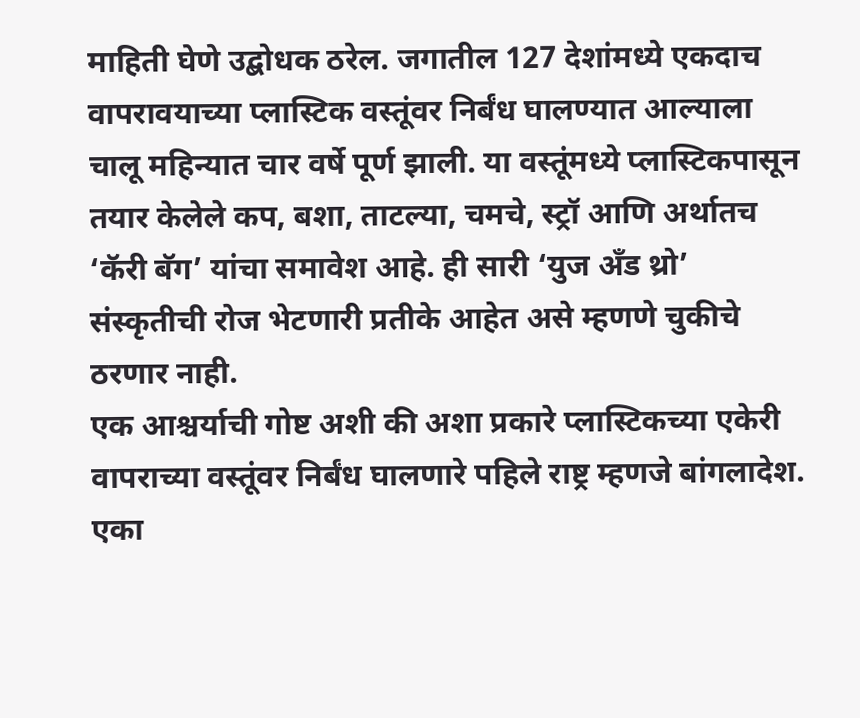माहिती घेणे उद्बोधक ठरेल. जगातील 127 देशांमध्ये एकदाच वापरावयाच्या प्लास्टिक वस्तूंवर निर्बंध घालण्यात आल्याला चालू महिन्यात चार वर्षे पूर्ण झाली. या वस्तूंमध्ये प्लास्टिकपासून तयार केलेले कप, बशा, ताटल्या, चमचे, स्ट्रॉ आणि अर्थातच ‘कॅरी बॅग’ यांचा समावेश आहे. ही सारी ‘युज अँड थ्रो’ संस्कृतीची रोज भेटणारी प्रतीके आहेत असे म्हणणे चुकीचे ठरणार नाही.
एक आश्चर्याची गोष्ट अशी की अशा प्रकारे प्लास्टिकच्या एकेरी वापराच्या वस्तूंवर निर्बंध घालणारे पहिले राष्ट्र म्हणजे बांगलादेश. एका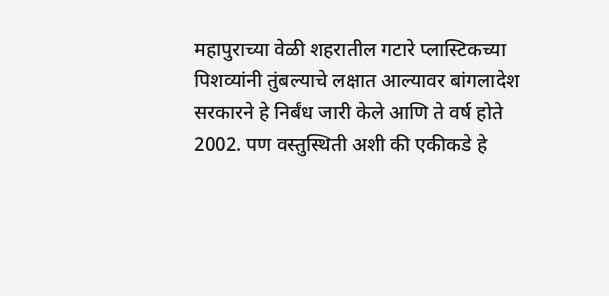महापुराच्या वेळी शहरातील गटारे प्लास्टिकच्या पिशव्यांनी तुंबल्याचे लक्षात आल्यावर बांगलादेश सरकारने हे निर्बंध जारी केले आणि ते वर्ष होते 2002. पण वस्तुस्थिती अशी की एकीकडे हे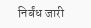निर्बंध जारी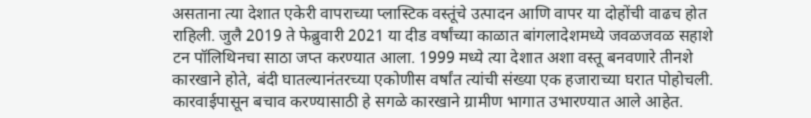असताना त्या देशात एकेरी वापराच्या प्लास्टिक वस्तूंचे उत्पादन आणि वापर या दोहोंची वाढच होत राहिली. जुलै 2019 ते फेब्रुवारी 2021 या दीड वर्षांच्या काळात बांगलादेशमध्ये जवळजवळ सहाशे टन पॉलिथिनचा साठा जप्त करण्यात आला. 1999 मध्ये त्या देशात अशा वस्तू बनवणारे तीनशे कारखाने होते, बंदी घातल्यानंतरच्या एकोणीस वर्षांत त्यांची संख्या एक हजाराच्या घरात पोहोचली. कारवाईपासून बचाव करण्यासाठी हे सगळे कारखाने ग्रामीण भागात उभारण्यात आले आहेत.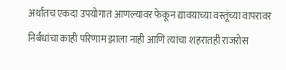अर्थातच एकदा उपयोगात आणल्यावर फेकून द्यावयाच्या वस्तूंच्या वापरावर निर्बंधांचा काही परिणाम झाला नाही आणि त्यांचा शहरातही राजरोस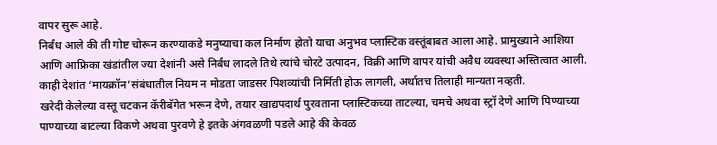वापर सुरू आहे.
निर्बंध आले की ती गोष्ट चोरून करण्याकडे मनुष्याचा कल निर्माण होतो याचा अनुभव प्लास्टिक वस्तूंबाबत आला आहे. प्रामुख्याने आशिया आणि आफ्रिका खंडांतील ज्या देशांनी असे निर्बंध लादले तिथे त्यांचे चोरटे उत्पादन, विक्री आणि वापर यांची अवैध व्यवस्था अस्तित्वात आली. काही देशांत ‘मायक्रॉन’संबंधातील नियम न मोडता जाडसर पिशव्यांची निर्मिती होऊ लागली, अर्थातच तिलाही मान्यता नव्हती.
खरेदी केलेल्या वस्तू चटकन कॅरीबॅगेत भरून देणे, तयार खाद्यपदार्थ पुरवताना प्लास्टिकच्या ताटल्या, चमचे अथवा स्ट्रॉ देणे आणि पिण्याच्या पाण्याच्या बाटल्या विकणे अथवा पुरवणे हे इतके अंगवळणी पडले आहे की केवळ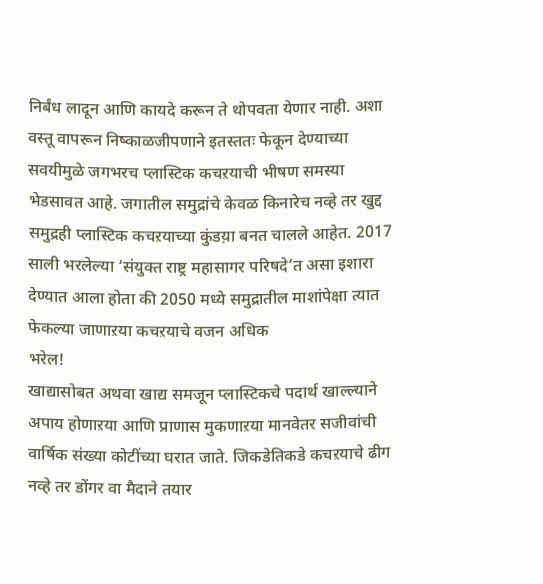निर्बंध लादून आणि कायदे करून ते थोपवता येणार नाही. अशा वस्तू वापरून निष्काळजीपणाने इतस्ततः फेकून देण्याच्या सवयीमुळे जगभरच प्लास्टिक कचऱयाची भीषण समस्या भेडसावत आहे. जगातील समुद्रांचे केवळ किनारेच नव्हे तर खुद्द समुद्रही प्लास्टिक कचऱयाच्या कुंडय़ा बनत चालले आहेत. 2017 साली भरलेल्या ‘संयुक्त राष्ट्र महासागर परिषदे’त असा इशारा देण्यात आला होता की 2050 मध्ये समुद्रातील माशांपेक्षा त्यात फेकल्या जाणाऱया कचऱयाचे वजन अधिक
भरेल!
खाद्यासोबत अथवा खाद्य समजून प्लास्टिकचे पदार्थ खाल्ल्याने अपाय होणाऱया आणि प्राणास मुकणाऱया मानवेतर सजीवांची वार्षिक संख्या कोटींच्या घरात जाते. जिकडेतिकडे कचऱयाचे ढीग नव्हे तर डोंगर वा मैदाने तयार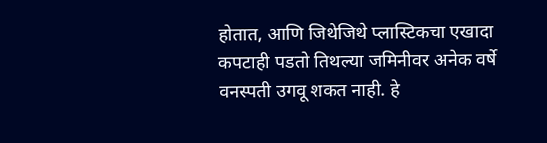होतात, आणि जिथेजिथे प्लास्टिकचा एखादा कपटाही पडतो तिथल्या जमिनीवर अनेक वर्षे वनस्पती उगवू शकत नाही. हे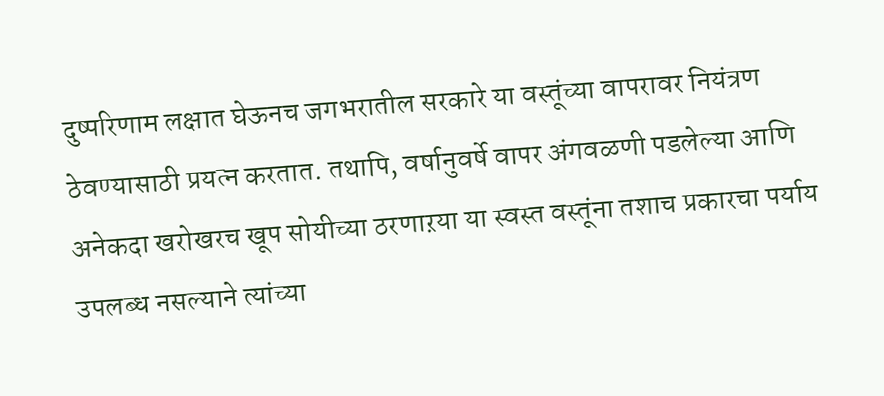दुष्परिणाम लक्षात घेऊनच जगभरातील सरकारे या वस्तूंच्या वापरावर नियंत्रण ठेवण्यासाठी प्रयत्न करतात. तथापि, वर्षानुवर्षे वापर अंगवळणी पडलेल्या आणि अनेकदा खरोखरच खूप सोयीच्या ठरणाऱया या स्वस्त वस्तूंना तशाच प्रकारचा पर्याय उपलब्ध नसल्याने त्यांच्या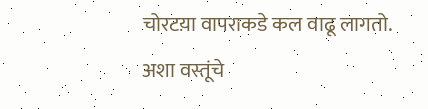चोरटय़ा वापराकडे कल वाढू लागतो. अशा वस्तूंचे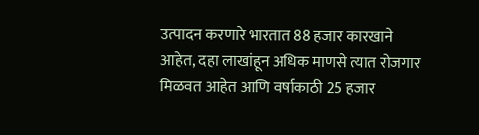उत्पादन करणारे भारतात 88 हजार कारखाने आहेत, दहा लाखांहून अधिक माणसे त्यात रोजगार मिळवत आहेत आणि वर्षाकाठी 25 हजार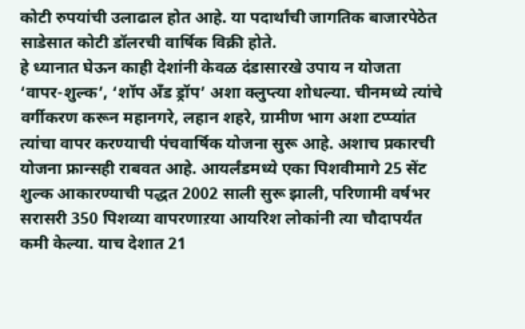कोटी रुपयांची उलाढाल होत आहे. या पदार्थांची जागतिक बाजारपेठेत साडेसात कोटी डॉलरची वार्षिक विक्री होते.
हे ध्यानात घेऊन काही देशांनी केवळ दंडासारखे उपाय न योजता ‘वापर-शुल्क’, ‘शॉप अँड ड्रॉप’ अशा क्लुप्त्या शोधल्या. चीनमध्ये त्यांचे वर्गीकरण करून महानगरे, लहान शहरे, ग्रामीण भाग अशा टप्प्यांत त्यांचा वापर करण्याची पंचवार्षिक योजना सुरू आहे. अशाच प्रकारची योजना फ्रान्सही राबवत आहे. आयर्लंडमध्ये एका पिशवीमागे 25 सेंट शुल्क आकारण्याची पद्धत 2002 साली सुरू झाली, परिणामी वर्षभर सरासरी 350 पिशव्या वापरणाऱया आयरिश लोकांनी त्या चौदापर्यंत कमी केल्या. याच देशात 21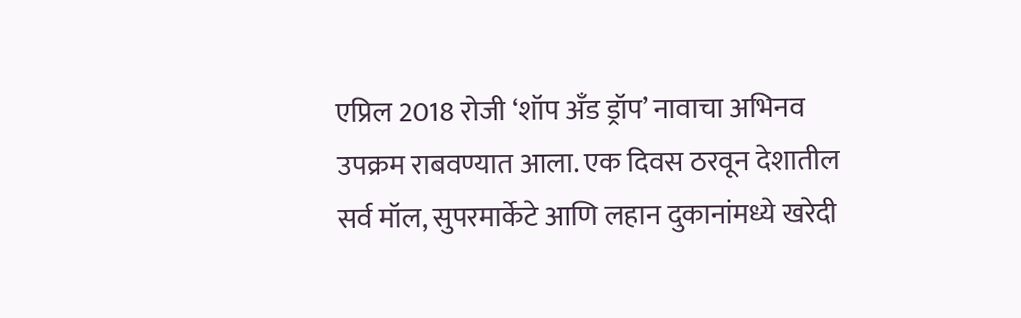एप्रिल 2018 रोजी ‘शॉप अँड ड्रॉप’ नावाचा अभिनव उपक्रम राबवण्यात आला. एक दिवस ठरवून देशातील सर्व मॉल, सुपरमार्केटे आणि लहान दुकानांमध्ये खरेदी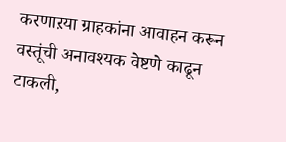करणाऱया ग्राहकांना आवाहन करून वस्तूंची अनावश्यक वेष्टणे काढून टाकली,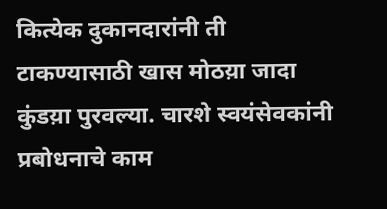कित्येक दुकानदारांनी ती टाकण्यासाठी खास मोठय़ा जादा कुंडय़ा पुरवल्या. चारशे स्वयंसेवकांनी प्रबोधनाचे काम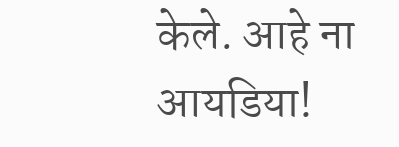केले. आहे ना आयडिया!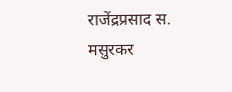राजेंद्रप्रसाद स. मसुरकर